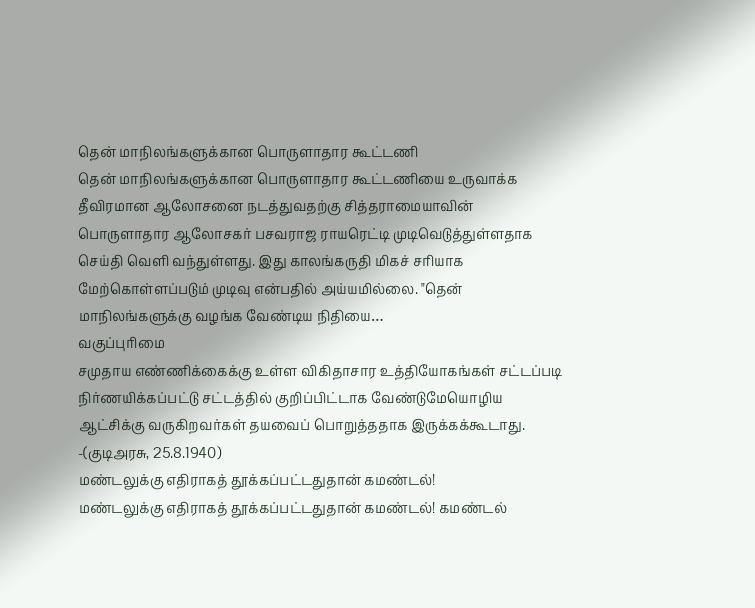தென் மாநிலங்களுக்கான பொருளாதார கூட்டணி
தென் மாநிலங்களுக்கான பொருளாதார கூட்டணியை உருவாக்க தீவிரமான ஆலோசனை நடத்துவதற்கு சித்தராமையாவின் பொருளாதார ஆலோசகர் பசவராஜ ராயரெட்டி முடிவெடுத்துள்ளதாக செய்தி வெளி வந்துள்ளது. இது காலங்கருதி மிகச் சரியாக மேற்கொள்ளப்படும் முடிவு என்பதில் அய்யமில்லை. "தென் மாநிலங்களுக்கு வழங்க வேண்டிய நிதியை…
வகுப்புரிமை
சமுதாய எண்ணிக்கைக்கு உள்ள விகிதாசார உத்தியோகங்கள் சட்டப்படி நிர்ணயிக்கப்பட்டு சட்டத்தில் குறிப்பிட்டாக வேண்டுமேயொழிய ஆட்சிக்கு வருகிறவர்கள் தயவைப் பொறுத்ததாக இருக்கக்கூடாது. -(குடிஅரசு, 25.8.1940)
மண்டலுக்கு எதிராகத் தூக்கப்பட்டதுதான் கமண்டல்!
மண்டலுக்கு எதிராகத் தூக்கப்பட்டதுதான் கமண்டல்! கமண்டல்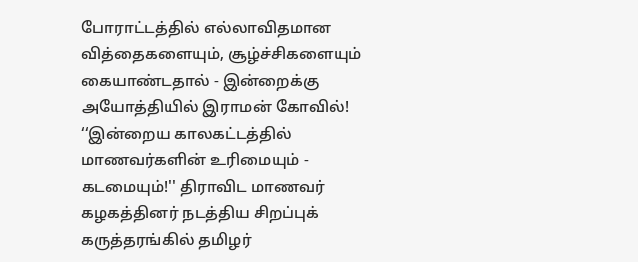போராட்டத்தில் எல்லாவிதமான வித்தைகளையும், சூழ்ச்சிகளையும் கையாண்டதால் - இன்றைக்கு அயோத்தியில் இராமன் கோவில்! ‘‘இன்றைய காலகட்டத்தில் மாணவர்களின் உரிமையும் - கடமையும்!'' திராவிட மாணவர் கழகத்தினர் நடத்திய சிறப்புக் கருத்தரங்கில் தமிழர்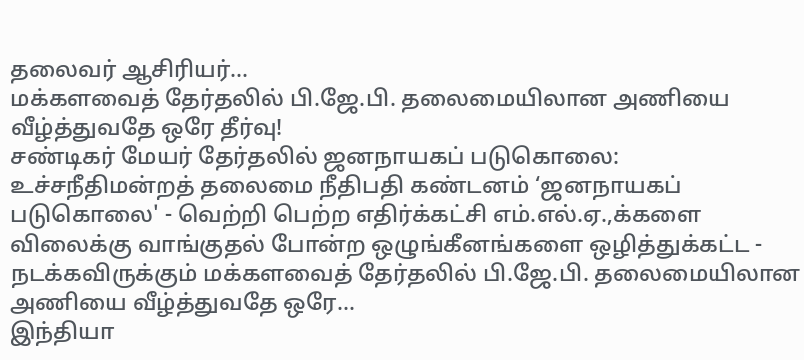தலைவர் ஆசிரியர்…
மக்களவைத் தேர்தலில் பி.ஜே.பி. தலைமையிலான அணியை வீழ்த்துவதே ஒரே தீர்வு!
சண்டிகர் மேயர் தேர்தலில் ஜனநாயகப் படுகொலை: உச்சநீதிமன்றத் தலைமை நீதிபதி கண்டனம் ‘ஜனநாயகப் படுகொலை' - வெற்றி பெற்ற எதிர்க்கட்சி எம்.எல்.ஏ.,க்களை விலைக்கு வாங்குதல் போன்ற ஒழுங்கீனங்களை ஒழித்துக்கட்ட - நடக்கவிருக்கும் மக்களவைத் தேர்தலில் பி.ஜே.பி. தலைமையிலான அணியை வீழ்த்துவதே ஒரே…
இந்தியா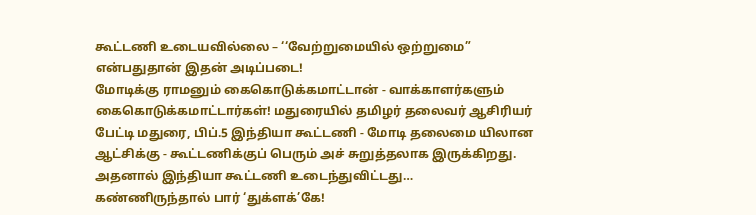கூட்டணி உடையவில்லை – ‘‘வேற்றுமையில் ஒற்றுமை” என்பதுதான் இதன் அடிப்படை!
மோடிக்கு ராமனும் கைகொடுக்கமாட்டான் - வாக்காளர்களும் கைகொடுக்கமாட்டார்கள்! மதுரையில் தமிழர் தலைவர் ஆசிரியர் பேட்டி மதுரை, பிப்.5 இந்தியா கூட்டணி - மோடி தலைமை யிலான ஆட்சிக்கு - கூட்டணிக்குப் பெரும் அச் சுறுத்தலாக இருக்கிறது. அதனால் இந்தியா கூட்டணி உடைந்துவிட்டது…
கண்ணிருந்தால் பார் ‘துக்ளக்’கே!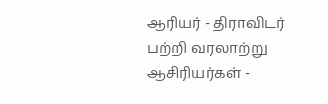ஆரியர் - திராவிடர் பற்றி வரலாற்று ஆசிரியர்கள் -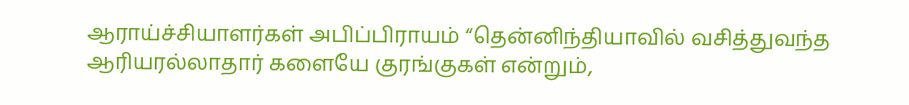ஆராய்ச்சியாளர்கள் அபிப்பிராயம் “தென்னிந்தியாவில் வசித்துவந்த ஆரியரல்லாதார் களையே குரங்குகள் என்றும்,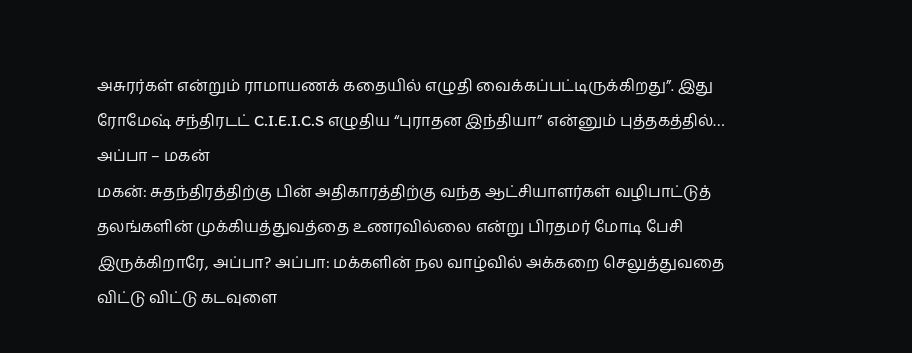அசுரர்கள் என்றும் ராமாயணக் கதையில் எழுதி வைக்கப்பட்டிருக்கிறது”. இது ரோமேஷ் சந்திரடட் C.I.E.I.C.S எழுதிய “புராதன இந்தியா” என்னும் புத்தகத்தில்…
அப்பா – மகன்
மகன்: சுதந்திரத்திற்கு பின் அதிகாரத்திற்கு வந்த ஆட்சியாளர்கள் வழிபாட்டுத் தலங்களின் முக்கியத்துவத்தை உணரவில்லை என்று பிரதமர் மோடி பேசி இருக்கிறாரே, அப்பா? அப்பா: மக்களின் நல வாழ்வில் அக்கறை செலுத்துவதை விட்டு விட்டு கடவுளை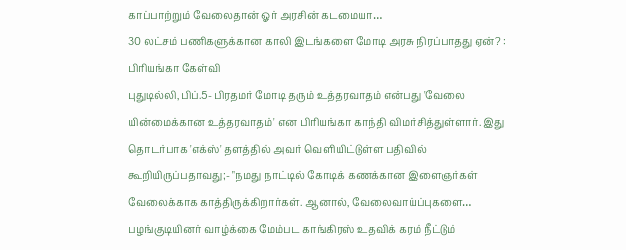காப்பாற்றும் வேலைதான் ஓர் அரசின் கடமையா…
30 லட்சம் பணிகளுக்கான காலி இடங்களை மோடி அரசு நிரப்பாதது ஏன்? : பிரியங்கா கேள்வி
புதுடில்லி,பிப்.5- பிரதமர் மோடி தரும் உத்தரவாதம் என்பது 'வேலை யின்மைக்கான உத்தரவாதம்' என பிரியங்கா காந்தி விமர்சித்துள்ளார். இது தொடர்பாக 'எக்ஸ்' தளத்தில் அவர் வெளியிட்டுள்ள பதிவில் கூறியிருப்பதாவது;- "நமது நாட்டில் கோடிக் கணக்கான இளைஞர்கள் வேலைக்காக காத்திருக்கிறார்கள். ஆனால், வேலைவாய்ப்புகளை…
பழங்குடியினர் வாழ்க்கை மேம்பட காங்கிரஸ் உதவிக் கரம் நீட்டும்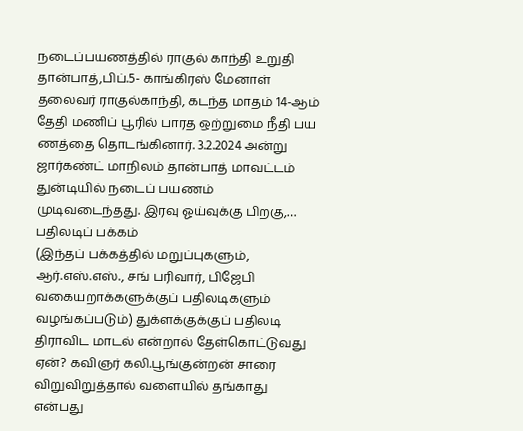நடைப்பயணத்தில் ராகுல் காந்தி உறுதி
தான்பாத்,பிப்.5- காங்கிரஸ் மேனாள் தலைவர் ராகுல்காந்தி, கடந்த மாதம் 14-ஆம் தேதி மணிப் பூரில் பாரத ஒற்றுமை நீதி பய ணத்தை தொடங்கினார். 3.2.2024 அன்று ஜார்கண்ட் மாநிலம் தான்பாத் மாவட்டம் துன்டியில் நடைப் பயணம் முடிவடைந்தது. இரவு ஓய்வுக்கு பிறகு,…
பதிலடிப் பக்கம்
(இந்தப் பக்கத்தில் மறுப்புகளும், ஆர்.எஸ்.எஸ்., சங் பரிவார், பிஜேபி வகையறாக்களுக்குப் பதிலடிகளும் வழங்கப்படும்) துக்ளக்குக்குப் பதிலடி திராவிட மாடல் என்றால் தேள்கொட்டுவது ஏன்? கவிஞர் கலி.பூங்குன்றன் சாரை விறுவிறுத்தால் வளையில் தங்காது என்பது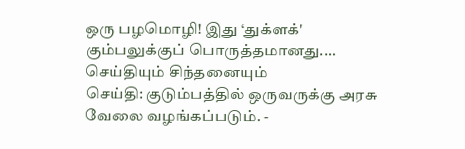ஒரு பழமொழி! இது ‘துக்ளக்' கும்பலுக்குப் பொருத்தமானது.…
செய்தியும் சிந்தனையும்
செய்தி: குடும்பத்தில் ஒருவருக்கு அரசு வேலை வழங்கப்படும். -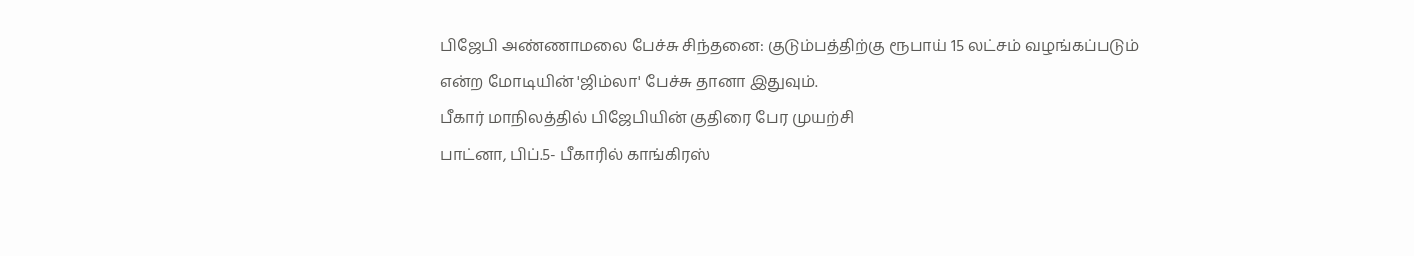பிஜேபி அண்ணாமலை பேச்சு சிந்தனை: குடும்பத்திற்கு ரூபாய் 15 லட்சம் வழங்கப்படும் என்ற மோடியின் 'ஜிம்லா' பேச்சு தானா இதுவும்.
பீகார் மாநிலத்தில் பிஜேபியின் குதிரை பேர முயற்சி
பாட்னா, பிப்.5- பீகாரில் காங்கிரஸ்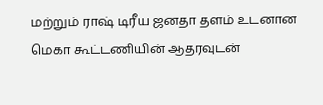மற்றும் ராஷ் டிரீய ஜனதா தளம் உடனான மெகா கூட்டணியின் ஆதரவுடன்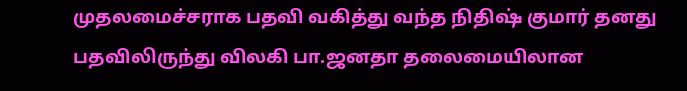முதலமைச்சராக பதவி வகித்து வந்த நிதிஷ் குமார் தனது பதவிலிருந்து விலகி பா.ஜனதா தலைமையிலான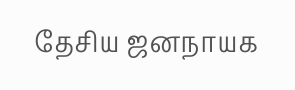தேசிய ஜனநாயக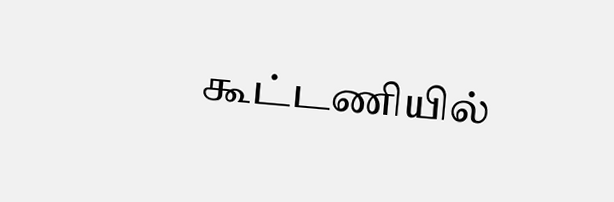கூட்டணியில்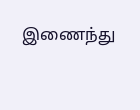இணைந்து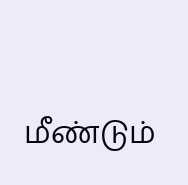மீண்டும்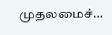முதலமைச்…